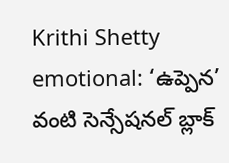Krithi Shetty emotional: ‘ఉప్పెన’ వంటి సెన్సేషనల్ బ్లాక్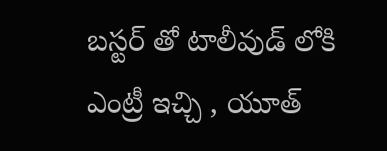బస్టర్ తో టాలీవుడ్ లోకి ఎంట్రీ ఇచ్చి , యూత్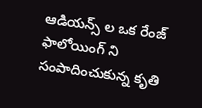ఆడియన్స్ ల ఒక రేంజ్ ఫాలోయింగ్ ని సంపాదించుకున్న కృతి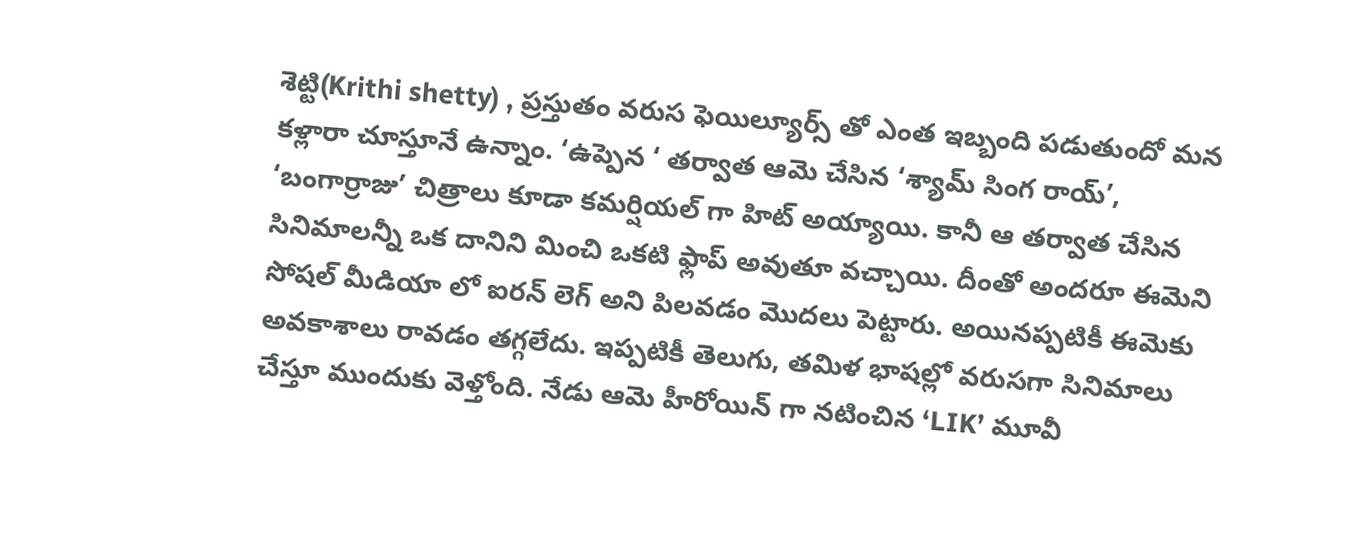శెట్టి(Krithi shetty) , ప్రస్తుతం వరుస ఫెయిల్యూర్స్ తో ఎంత ఇబ్బంది పడుతుందో మన కళ్లారా చూస్తూనే ఉన్నాం. ‘ఉప్పెన ‘ తర్వాత ఆమె చేసిన ‘శ్యామ్ సింగ రాయ్’, ‘బంగార్రాజు’ చిత్రాలు కూడా కమర్షియల్ గా హిట్ అయ్యాయి. కానీ ఆ తర్వాత చేసిన సినిమాలన్నీ ఒక దానిని మించి ఒకటి ఫ్లాప్ అవుతూ వచ్చాయి. దీంతో అందరూ ఈమెని సోషల్ మీడియా లో ఐరన్ లెగ్ అని పిలవడం మొదలు పెట్టారు. అయినప్పటికీ ఈమెకు అవకాశాలు రావడం తగ్గలేదు. ఇప్పటికీ తెలుగు, తమిళ భాషల్లో వరుసగా సినిమాలు చేస్తూ ముందుకు వెళ్తోంది. నేడు ఆమె హీరోయిన్ గా నటించిన ‘LIK’ మూవీ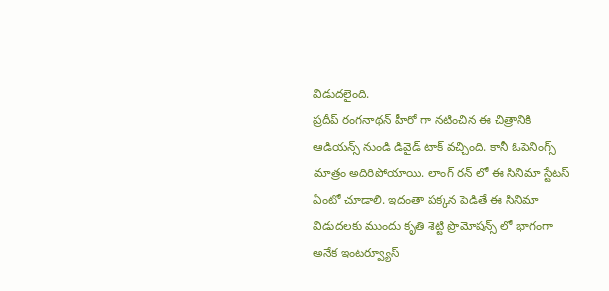విడుదలైంది.
ప్రదీప్ రంగనాథన్ హీరో గా నటించిన ఈ చిత్రానికి ఆడియన్స్ నుండి డివైడ్ టాక్ వచ్చింది. కానీ ఓపెనింగ్స్ మాత్రం అదిరిపోయాయి. లాంగ్ రన్ లో ఈ సినిమా స్టేటస్ ఏంటో చూడాలి. ఇదంతా పక్కన పెడితే ఈ సినిమా విడుదలకు ముందు కృతి శెట్టి ప్రొమోషన్స్ లో భాగంగా అనేక ఇంటర్వ్యూస్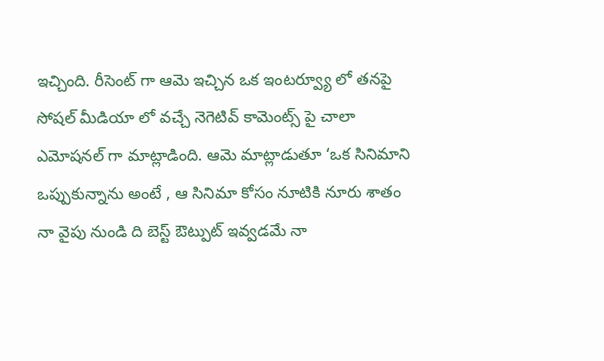ఇచ్చింది. రీసెంట్ గా ఆమె ఇచ్చిన ఒక ఇంటర్వ్యూ లో తనపై సోషల్ మీడియా లో వచ్చే నెగెటివ్ కామెంట్స్ పై చాలా ఎమోషనల్ గా మాట్లాడింది. ఆమె మాట్లాడుతూ ‘ఒక సినిమాని ఒప్పుకున్నాను అంటే , ఆ సినిమా కోసం నూటికి నూరు శాతం నా వైపు నుండి ది బెస్ట్ ఔట్పుట్ ఇవ్వడమే నా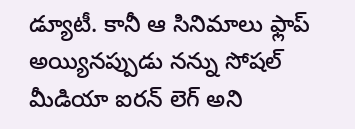డ్యూటీ. కానీ ఆ సినిమాలు ఫ్లాప్ అయ్యినప్పుడు నన్ను సోషల్ మీడియా ఐరన్ లెగ్ అని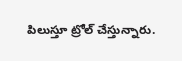పిలుస్తూ ట్రోల్ చేస్తున్నారు.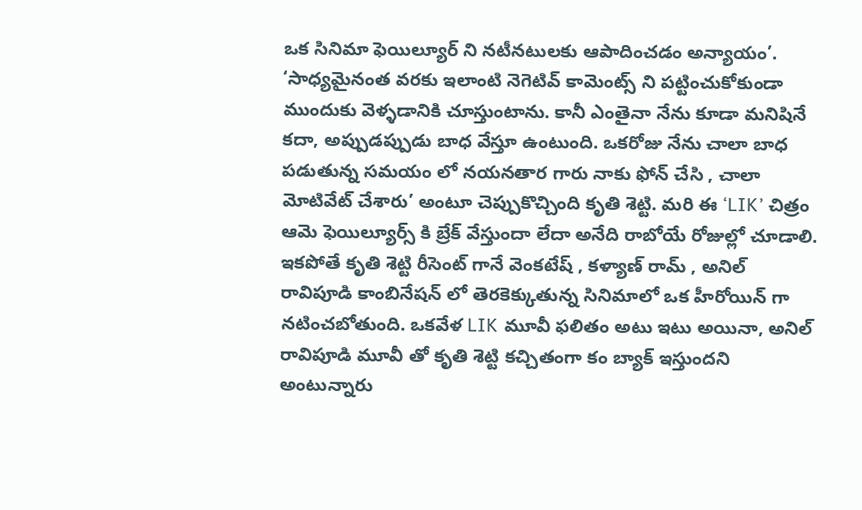ఒక సినిమా ఫెయిల్యూర్ ని నటీనటులకు ఆపాదించడం అన్యాయం’.
‘సాధ్యమైనంత వరకు ఇలాంటి నెగెటివ్ కామెంట్స్ ని పట్టించుకోకుండా ముందుకు వెళ్ళడానికి చూస్తుంటాను. కానీ ఎంతైనా నేను కూడా మనిషినే కదా, అప్పుడప్పుడు బాధ వేస్తూ ఉంటుంది. ఒకరోజు నేను చాలా బాధ పడుతున్న సమయం లో నయనతార గారు నాకు ఫోన్ చేసి , చాలా మోటివేట్ చేశారు’ అంటూ చెప్పుకొచ్చింది కృతి శెట్టి. మరి ఈ ‘LIK’ చిత్రం ఆమె ఫెయిల్యూర్స్ కి బ్రేక్ వేస్తుందా లేదా అనేది రాబోయే రోజుల్లో చూడాలి. ఇకపోతే కృతి శెట్టి రీసెంట్ గానే వెంకటేష్ , కళ్యాణ్ రామ్ , అనిల్ రావిపూడి కాంబినేషన్ లో తెరకెక్కుతున్న సినిమాలో ఒక హీరోయిన్ గా నటించబోతుంది. ఒకవేళ LIK మూవీ ఫలితం అటు ఇటు అయినా, అనిల్ రావిపూడి మూవీ తో కృతి శెట్టి కచ్చితంగా కం బ్యాక్ ఇస్తుందని అంటున్నారు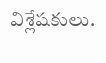విశ్లేషకులు.